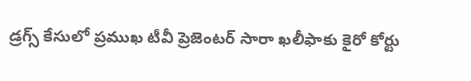డ్రగ్స్ కేసులో ప్రముఖ టీవీ ప్రెజెంటర్ సారా ఖలీఫాకు కైరో కోర్టు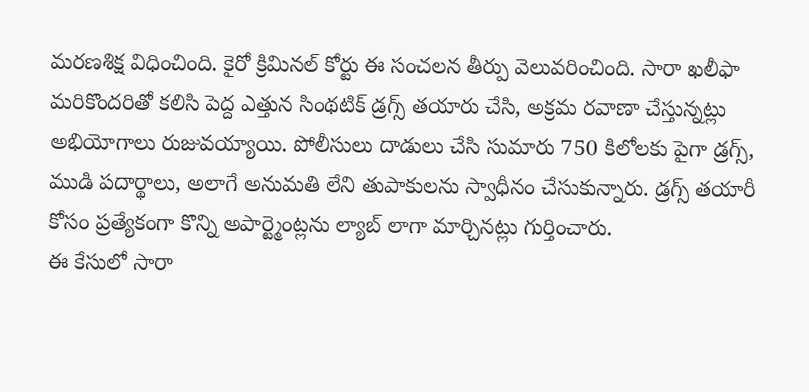మరణశిక్ష విధించింది. కైరో క్రిమినల్ కోర్టు ఈ సంచలన తీర్పు వెలువరించింది. సారా ఖలీఫా మరికొందరితో కలిసి పెద్ద ఎత్తున సింథటిక్ డ్రగ్స్ తయారు చేసి, అక్రమ రవాణా చేస్తున్నట్లు అభియోగాలు రుజువయ్యాయి. పోలీసులు దాడులు చేసి సుమారు 750 కిలోలకు పైగా డ్రగ్స్, ముడి పదార్థాలు, అలాగే అనుమతి లేని తుపాకులను స్వాధీనం చేసుకున్నారు. డ్రగ్స్ తయారీ కోసం ప్రత్యేకంగా కొన్ని అపార్ట్మెంట్లను ల్యాబ్ లాగా మార్చినట్లు గుర్తించారు.
ఈ కేసులో సారా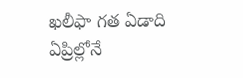ఖలీఫా గత ఏడాది ఏప్రిల్లోనే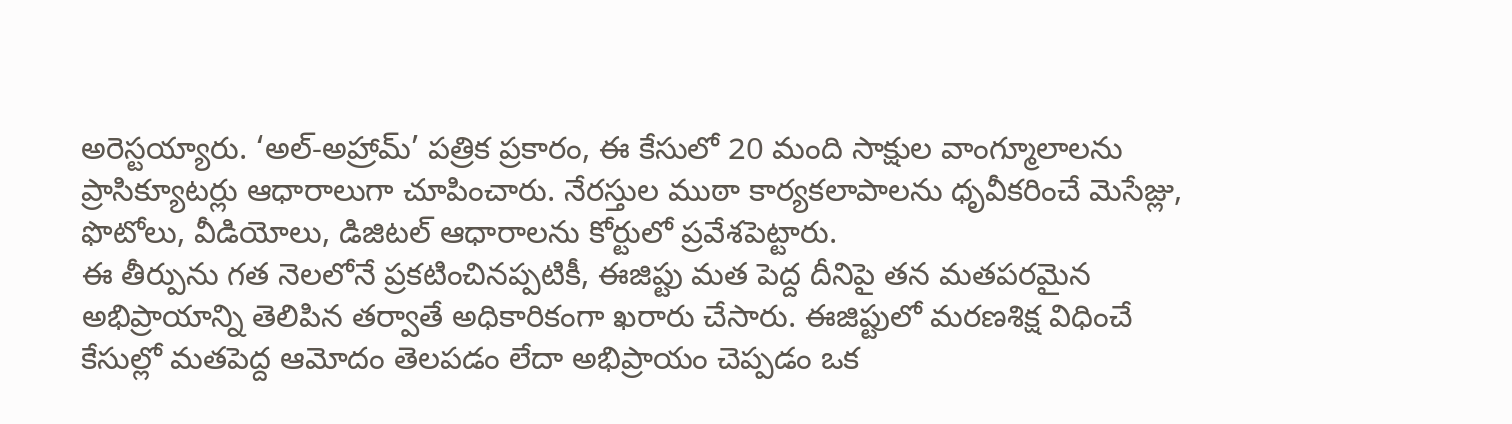అరెస్టయ్యారు. ‘అల్-అహ్రామ్’ పత్రిక ప్రకారం, ఈ కేసులో 20 మంది సాక్షుల వాంగ్మూలాలను ప్రాసిక్యూటర్లు ఆధారాలుగా చూపించారు. నేరస్తుల ముఠా కార్యకలాపాలను ధృవీకరించే మెసేజ్లు, ఫొటోలు, వీడియోలు, డిజిటల్ ఆధారాలను కోర్టులో ప్రవేశపెట్టారు.
ఈ తీర్పును గత నెలలోనే ప్రకటించినప్పటికీ, ఈజిప్టు మత పెద్ద దీనిపై తన మతపరమైన అభిప్రాయాన్ని తెలిపిన తర్వాతే అధికారికంగా ఖరారు చేసారు. ఈజిప్టులో మరణశిక్ష విధించే కేసుల్లో మతపెద్ద ఆమోదం తెలపడం లేదా అభిప్రాయం చెప్పడం ఒక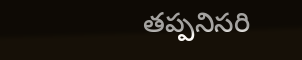తప్పనిసరి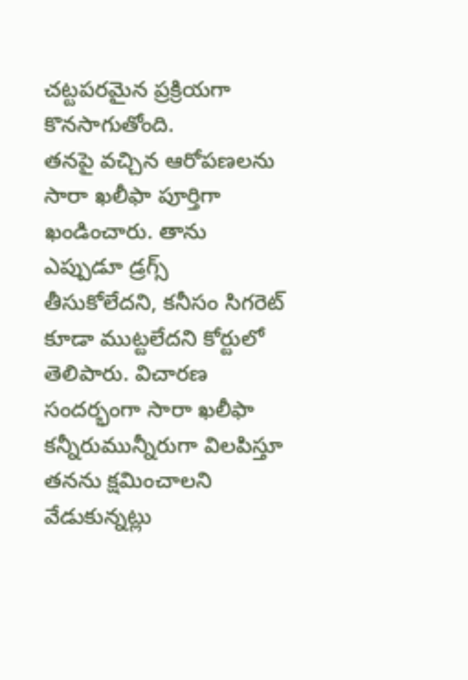చట్టపరమైన ప్రక్రియగా కొనసాగుతోంది.
తనపై వచ్చిన ఆరోపణలను సారా ఖలీఫా పూర్తిగా ఖండించారు. తాను ఎప్పుడూ డ్రగ్స్ తీసుకోలేదని, కనీసం సిగరెట్ కూడా ముట్టలేదని కోర్టులో తెలిపారు. విచారణ సందర్భంగా సారా ఖలీఫా కన్నీరుమున్నీరుగా విలపిస్తూ తనను క్షమించాలని వేడుకున్నట్లు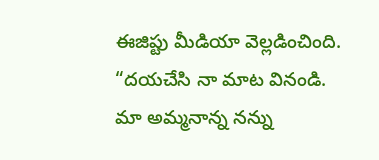ఈజిప్టు మీడియా వెల్లడించింది. “దయచేసి నా మాట వినండి. మా అమ్మనాన్న నన్ను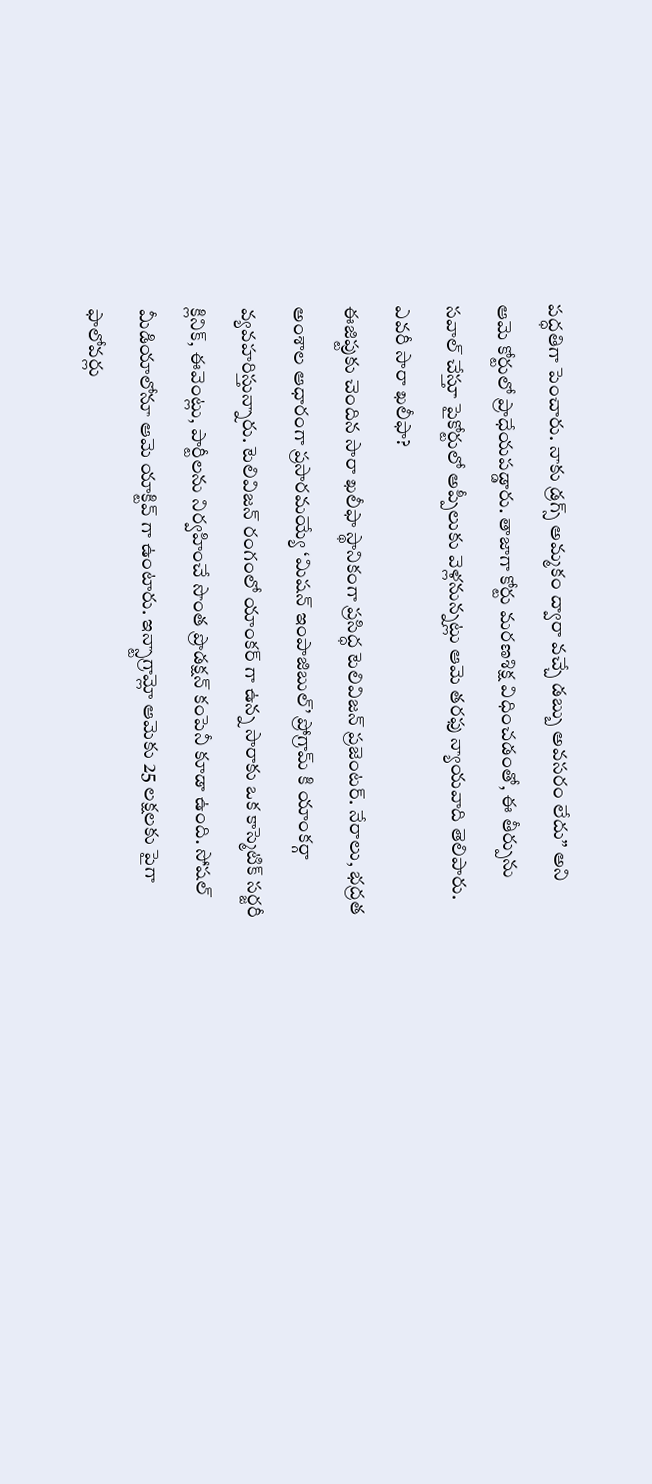పద్ధతిగా పెంచారు. నాకు డ్రగ్స్ అమ్మకం ద్వారా వచ్చే డబ్బు అవసరం లేదు” అని ఆమె కోర్టులో ప్రాధేయపడ్డారు. తాజాగా కోర్టు మరణశిక్ష విధించడంతో, ఈ తీర్పును సవాల్ చేస్తూ పైకోర్టులో అప్పీలుకు వెళ్లనున్నట్లు ఆమె తరఫు న్యాయవాది తెలిపారు.
ఎవరీ సారా ఖలీఫా?
ఈజిప్టుకు చెందిన సారా ఖలీఫా స్థానికంగా ప్రసిద్ధ టెలివిజన్ ప్రజెంటర్. నేరాలు, భద్రత అంశాల ఆధారంగా ప్రసారమయ్యే ‘మిషన్ ఇంపాజిబుల్’ ప్రోగ్రామ్ కి యాంకర్గా వ్యవహరిస్తున్నారు. టెలివిజన్ రంగంలో యాంకర్ గా ఉన్న సారాకు ఒక కాస్మెటిక్ సర్జరీ క్లినిక్, ఈవెంట్లు, పార్టీలను నిర్వహించే సొంత ప్రొడక్షన్ కంపెనీ కూడా ఉంది. సోషల్ మీడియాలోనూ ఆమె యాక్టివ్ గా ఉంటారు. ఇన్స్టాగ్రామ్లో ఆమెకు 25 లక్షలకు పైగా ఫాలోవర్లు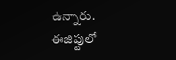ఉన్నారు.
ఈజిప్టులో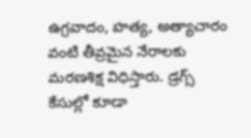ఉగ్రవాదం, హత్య, అత్యాచారం వంటి తీవ్రమైన నేరాలకు మరణశిక్ష విధిస్తారు. డ్రగ్స్ కేసుల్లో కూడా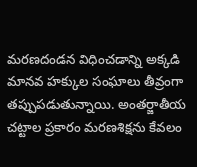మరణదండన విధించడాన్ని అక్కడి మానవ హక్కుల సంఘాలు తీవ్రంగా తప్పుపడుతున్నాయి. అంతర్జాతీయ చట్టాల ప్రకారం మరణశిక్షను కేవలం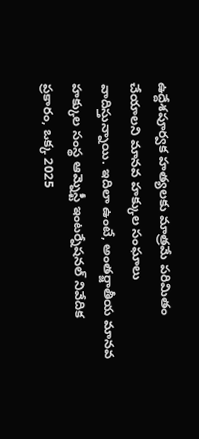ఉద్దేశపూర్వక హత్యలకు మాత్రమే పరిమితం చేయాలని మానవ హక్కుల సంఘాలు వాదిస్తున్నాయి. ఇదిలా ఉంటే, అంతర్జాతీయ మానవ హక్కుల సంస్థ ఆమ్నెస్టీ ఇంటర్నేషనల్ నివేదిక ప్రకారం, ఒక్క 2025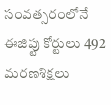సంవత్సరంలోనే ఈజిప్టు కోర్టులు 492 మరణశిక్షలు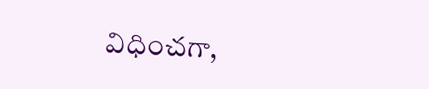విధించగా,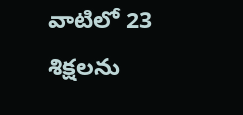వాటిలో 23 శిక్షలను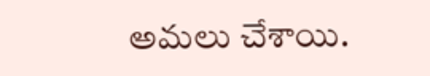అమలు చేశాయి.